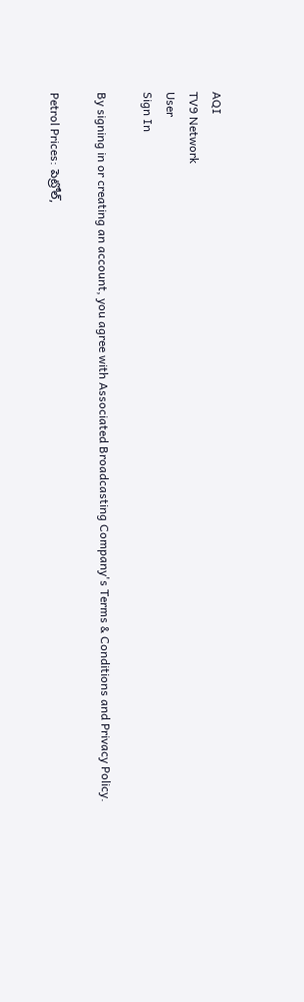AQI
TV9 Network
User
Sign In

By signing in or creating an account, you agree with Associated Broadcasting Company's Terms & Conditions and Privacy Policy.

Petrol Prices: పెట్రోల్,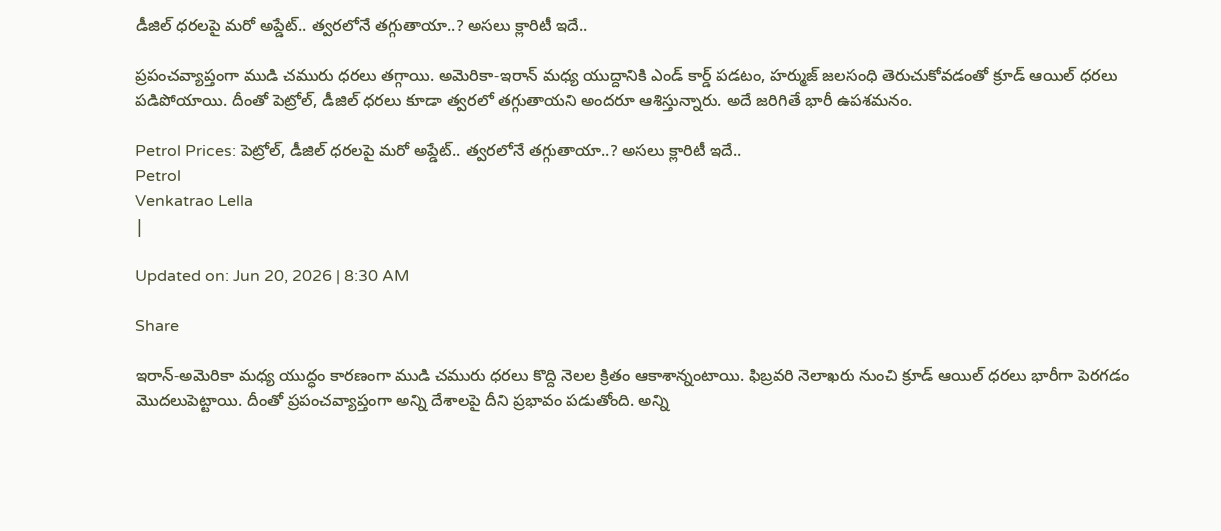డీజిల్ ధరలపై మరో అప్డేట్.. త్వరలోనే తగ్గుతాయా..? అసలు క్లారిటీ ఇదే..

ప్రపంచవ్యాప్తంగా ముడి చమురు ధరలు తగ్గాయి. అమెరికా-ఇరాన్ మధ్య యుద్దానికి ఎండ్ కార్డ్ పడటం, హర్ముజ్ జలసంధి తెరుచుకోవడంతో క్రూడ్ ఆయిల్ ధరలు పడిపోయాయి. దీంతో పెట్రోల్, డీజిల్ ధరలు కూడా త్వరలో తగ్గుతాయని అందరూ ఆశిస్తున్నారు. అదే జరిగితే భారీ ఉపశమనం.

Petrol Prices: పెట్రోల్, డీజిల్ ధరలపై మరో అప్డేట్.. త్వరలోనే తగ్గుతాయా..? అసలు క్లారిటీ ఇదే..
Petrol
Venkatrao Lella
|

Updated on: Jun 20, 2026 | 8:30 AM

Share

ఇరాన్-అమెరికా మధ్య యుద్ధం కారణంగా ముడి చమురు ధరలు కొద్ది నెలల క్రితం ఆకాశాన్నంటాయి. ఫిబ్రవరి నెలాఖరు నుంచి క్రూడ్ ఆయిల్ ధరలు భారీగా పెరగడం మొదలుపెట్టాయి. దీంతో ప్రపంచవ్యాప్తంగా అన్ని దేశాలపై దీని ప్రభావం పడుతోంది. అన్ని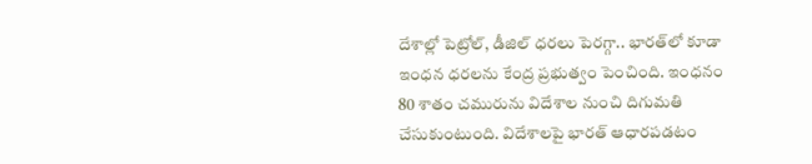దేశాల్లో పెట్రోల్, డీజిల్ ధరలు పెరగ్గా.. భారత్‌లో కూడా ఇంధన ధరలను కేంద్ర ప్రభుత్వం పెంచింది. ఇంధనం 80 శాతం చమురును విదేశాల నుంచి దిగుమతి చేసుకుంటుంది. విదేశాలపై భారత్ ఆధారపడటం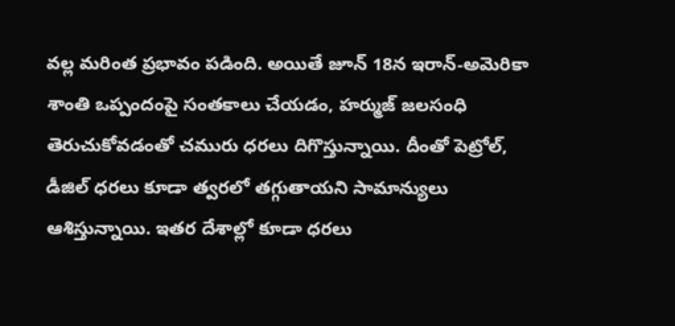వల్ల మరింత ప్రభావం పడింది. అయితే జూన్ 18న ఇరాన్-అమెరికా శాంతి ఒప్పందంపై సంతకాలు చేయడం, హర్ముజ్ జలసంధి తెరుచుకోవడంతో చమురు ధరలు దిగొస్తున్నాయి. దీంతో పెట్రోల్, డీజిల్ ధరలు కూడా త్వరలో తగ్గుతాయని సామాన్యులు ఆశిస్తున్నాయి. ఇతర దేశాల్లో కూడా ధరలు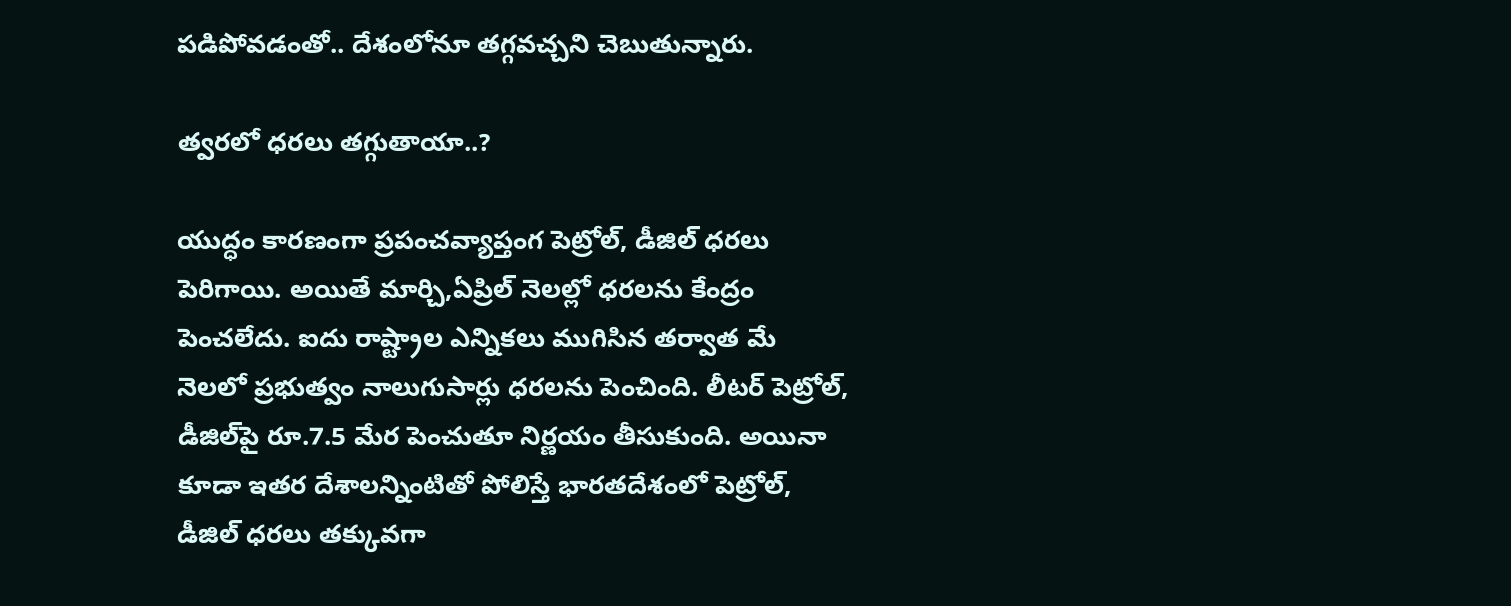పడిపోవడంతో.. దేశంలోనూ తగ్గవచ్చని చెబుతున్నారు.

త్వరలో ధరలు తగ్గుతాయా..?

యుద్ధం కారణంగా ప్రపంచవ్యాప్తంగ పెట్రోల్, డీజిల్ ధరలు పెరిగాయి. అయితే మార్చి,ఏప్రిల్ నెలల్లో ధరలను కేంద్రం పెంచలేదు. ఐదు రాష్ట్రాల ఎన్నికలు ముగిసిన తర్వాత మే నెలలో ప్రభుత్వం నాలుగుసార్లు ధరలను పెంచింది. లీటర్ పెట్రోల్, డీజిల్‌పై రూ.7.5 మేర పెంచుతూ నిర్ణయం తీసుకుంది. అయినా కూడా ఇతర దేశాలన్నింటితో పోలిస్తే భారతదేశంలో పెట్రోల్, డీజిల్ ధరలు తక్కువగా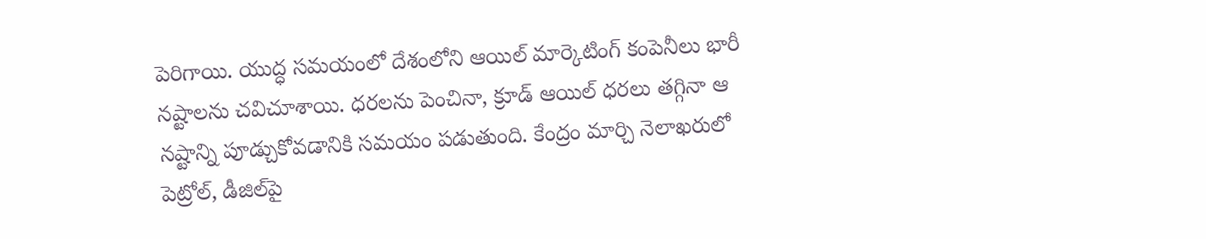పెరిగాయి. యుద్ధ సమయంలో దేశంలోని ఆయిల్ మార్కెటింగ్ కంపెనీలు భారీ నష్టాలను చవిచూశాయి. ధరలను పెంచినా, క్రూడ్ ఆయిల్ ధరలు తగ్గినా ఆ నష్టాన్ని పూడ్చుకోవడానికి సమయం పడుతుంది. కేంద్రం మార్చి నెలాఖరులో పెట్రోల్, డీజిల్‌పై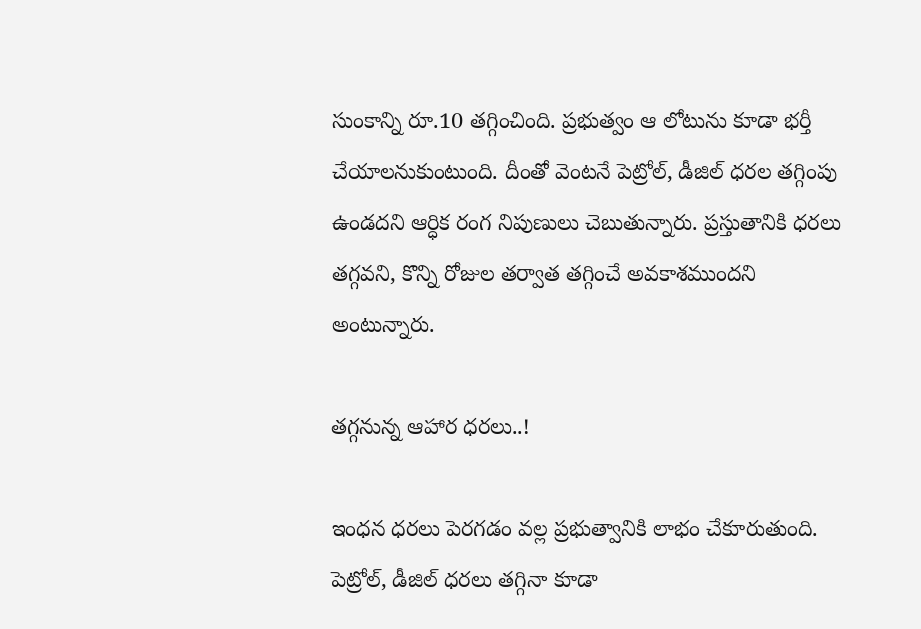సుంకాన్ని రూ.10 తగ్గించింది. ప్రభుత్వం ఆ లోటును కూడా భర్తీ చేయాలనుకుంటుంది. దీంతో వెంటనే పెట్రోల్, డీజిల్ ధరల తగ్గింపు ఉండదని ఆర్ధిక రంగ నిపుణులు చెబుతున్నారు. ప్రస్తుతానికి ధరలు తగ్గవని, కొన్ని రోజుల తర్వాత తగ్గించే అవకాశముందని అంటున్నారు.

తగ్గనున్న ఆహార ధరలు..!

ఇంధన ధరలు పెరగడం వల్ల ప్రభుత్వానికి లాభం చేకూరుతుంది. పెట్రోల్, డీజిల్ ధరలు తగ్గినా కూడా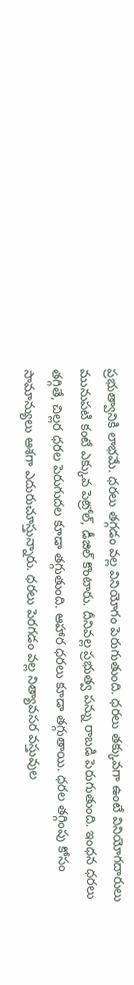ప్రభుత్వానికి లాభమే. ధరలు తగ్గడం వల్ల వినియోగం పెరుగుతుంది. ధరలు తక్కువగా ఉంటే వినియోగదారులు మునుపటి కంటే ఎక్కువ పెట్రోల్, డీజిల్ కొంటారు. దీనివల్ల ప్రభుత్వ పన్ను రాబడి పెరుగుతుంది. ఇంధన ధరలు తగ్గితే, చిల్లర ధరల పెరుగుదల కూడా తగ్గుతుంది. ఆహార ధరలు కూడా తగ్గుతాయి. ధరల తగ్గింపు కోసం సామాన్యులు ఆశగా ఎదురుచూస్తున్నారు. ధరలు పెరగడం వల్ల నిత్యావసర వస్తువుల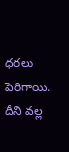ధరలు పెరిగాయి. దీని వల్ల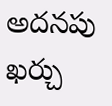అదనపు ఖర్చు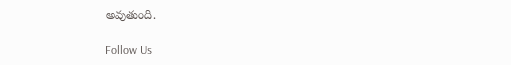అవుతుంది.

Follow Us